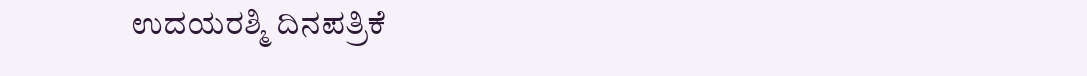ಉದಯರಶ್ಮಿ ದಿನಪತ್ರಿಕೆ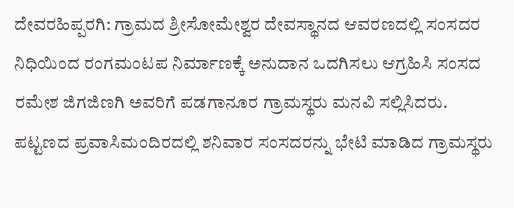ದೇವರಹಿಪ್ಪರಗಿ: ಗ್ರಾಮದ ಶ್ರೀಸೋಮೇಶ್ವರ ದೇವಸ್ಥಾನದ ಆವರಣದಲ್ಲಿ ಸಂಸದರ ನಿಧಿಯಿಂದ ರಂಗಮಂಟಪ ನಿರ್ಮಾಣಕ್ಕೆ ಅನುದಾನ ಒದಗಿಸಲು ಆಗ್ರಹಿಸಿ ಸಂಸದ ರಮೇಶ ಜಿಗಜಿಣಗಿ ಅವರಿಗೆ ಪಡಗಾನೂರ ಗ್ರಾಮಸ್ಥರು ಮನವಿ ಸಲ್ಲಿಸಿದರು.
ಪಟ್ಟಣದ ಪ್ರವಾಸಿಮಂದಿರದಲ್ಲಿ ಶನಿವಾರ ಸಂಸದರನ್ನು ಭೇಟಿ ಮಾಡಿದ ಗ್ರಾಮಸ್ಥರು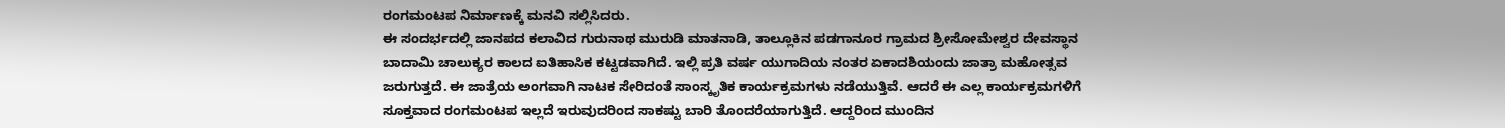ರಂಗಮಂಟಪ ನಿರ್ಮಾಣಕ್ಕೆ ಮನವಿ ಸಲ್ಲಿಸಿದರು.
ಈ ಸಂದರ್ಭದಲ್ಲಿ ಜಾನಪದ ಕಲಾವಿದ ಗುರುನಾಥ ಮುರುಡಿ ಮಾತನಾಡಿ, ತಾಲ್ಲೂಕಿನ ಪಡಗಾನೂರ ಗ್ರಾಮದ ಶ್ರೀಸೋಮೇಶ್ವರ ದೇವಸ್ಥಾನ ಬಾದಾಮಿ ಚಾಲುಕ್ಯರ ಕಾಲದ ಐತಿಹಾಸಿಕ ಕಟ್ಟಡವಾಗಿದೆ. ಇಲ್ಲಿ ಪ್ರತಿ ವರ್ಷ ಯುಗಾದಿಯ ನಂತರ ಏಕಾದಶಿಯಂದು ಜಾತ್ರಾ ಮಹೋತ್ಸವ ಜರುಗುತ್ತದೆ. ಈ ಜಾತ್ರೆಯ ಅಂಗವಾಗಿ ನಾಟಕ ಸೇರಿದಂತೆ ಸಾಂಸ್ಕೃತಿಕ ಕಾರ್ಯಕ್ರಮಗಳು ನಡೆಯುತ್ತಿವೆ. ಆದರೆ ಈ ಎಲ್ಲ ಕಾರ್ಯಕ್ರಮಗಳಿಗೆ ಸೂಕ್ತವಾದ ರಂಗಮಂಟಪ ಇಲ್ಲದೆ ಇರುವುದರಿಂದ ಸಾಕಷ್ಟು ಬಾರಿ ತೊಂದರೆಯಾಗುತ್ತಿದೆ. ಆದ್ದರಿಂದ ಮುಂದಿನ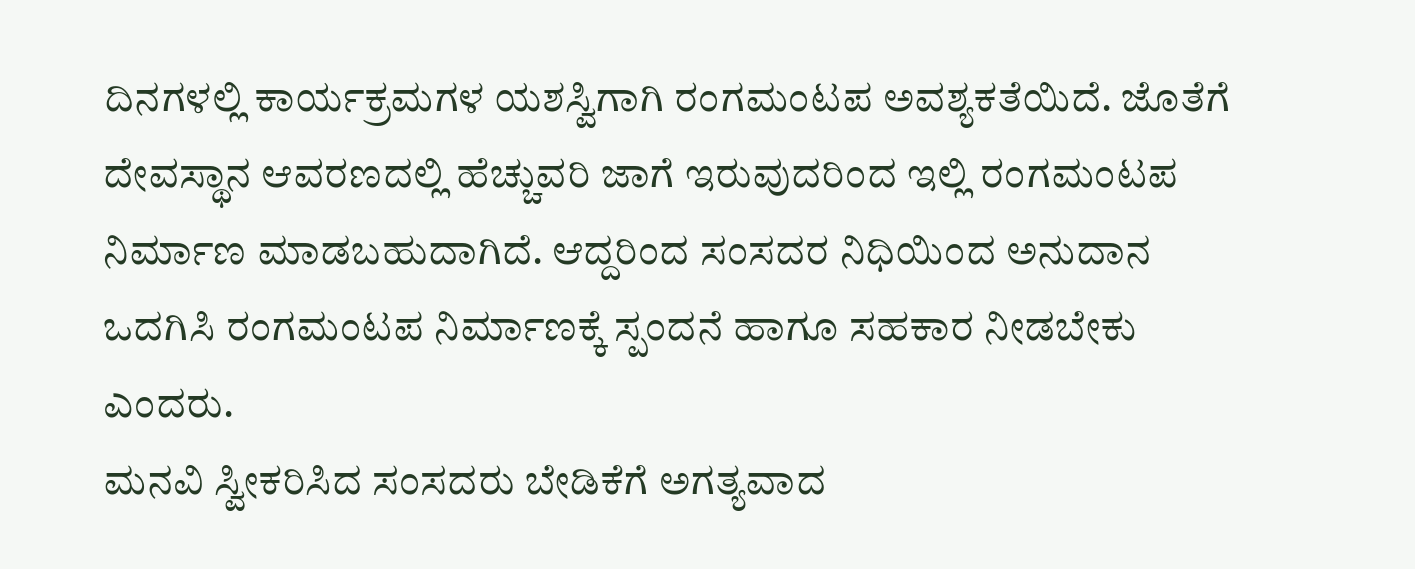ದಿನಗಳಲ್ಲಿ ಕಾರ್ಯಕ್ರಮಗಳ ಯಶಸ್ವಿಗಾಗಿ ರಂಗಮಂಟಪ ಅವಶ್ಯಕತೆಯಿದೆ. ಜೊತೆಗೆ ದೇವಸ್ಥಾನ ಆವರಣದಲ್ಲಿ ಹೆಚ್ಚುವರಿ ಜಾಗೆ ಇರುವುದರಿಂದ ಇಲ್ಲಿ ರಂಗಮಂಟಪ ನಿರ್ಮಾಣ ಮಾಡಬಹುದಾಗಿದೆ. ಆದ್ದರಿಂದ ಸಂಸದರ ನಿಧಿಯಿಂದ ಅನುದಾನ ಒದಗಿಸಿ ರಂಗಮಂಟಪ ನಿರ್ಮಾಣಕ್ಕೆ ಸ್ಪಂದನೆ ಹಾಗೂ ಸಹಕಾರ ನೀಡಬೇಕು ಎಂದರು.
ಮನವಿ ಸ್ವೀಕರಿಸಿದ ಸಂಸದರು ಬೇಡಿಕೆಗೆ ಅಗತ್ಯವಾದ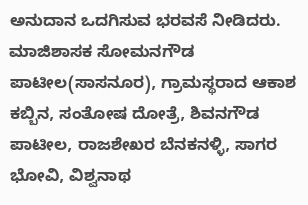ಅನುದಾನ ಒದಗಿಸುವ ಭರವಸೆ ನೀಡಿದರು.
ಮಾಜಿಶಾಸಕ ಸೋಮನಗೌಡ ಪಾಟೀಲ(ಸಾಸನೂರ), ಗ್ರಾಮಸ್ಥರಾದ ಆಕಾಶ ಕಬ್ಬಿನ, ಸಂತೋಷ ದೋತ್ರೆ, ಶಿವನಗೌಡ ಪಾಟೀಲ, ರಾಜಶೇಖರ ಬೆನಕನಳ್ಳಿ, ಸಾಗರ ಭೋವಿ, ವಿಶ್ವನಾಥ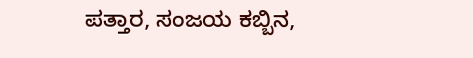ಪತ್ತಾರ, ಸಂಜಯ ಕಬ್ಬಿನ,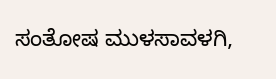ಸಂತೋಷ ಮುಳಸಾವಳಗಿ,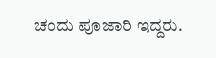ಚಂದು ಪೂಜಾರಿ ಇದ್ದರು.